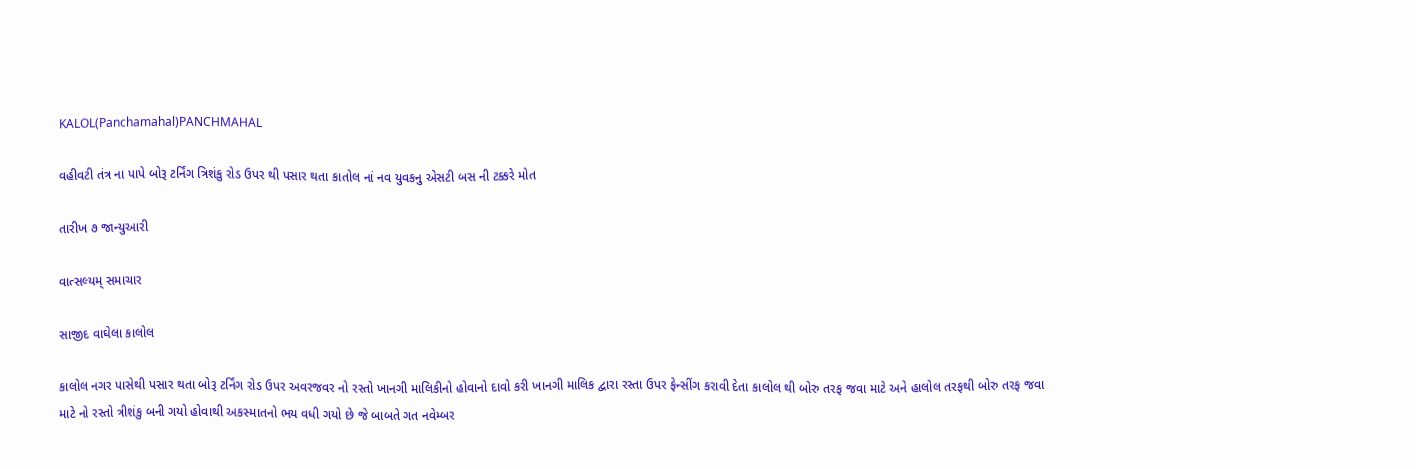KALOL(Panchamahal)PANCHMAHAL

વહીવટી તંત્ર ના પાપે બોરૂ ટર્નિંગ ત્રિશંકુ રોડ ઉપર થી પસાર થતા કાતોલ નાં નવ યુવકનુ એસટી બસ ની ટક્કરે મોત

તારીખ ૭ જાન્યુઆરી

વાત્સલ્યમ્ સમાચાર

સાજીદ વાઘેલા કાલોલ

કાલોલ નગર પાસેથી પસાર થતા બોરૂ ટર્નિંગ રોડ ઉપર અવરજવર નો રસ્તો ખાનગી માલિકીનો હોવાનો દાવો કરી ખાનગી માલિક દ્વારા રસ્તા ઉપર ફેન્સીંગ કરાવી દેતા કાલોલ થી બોરુ તરફ જવા માટે અને હાલોલ તરફથી બોરુ તરફ જવા માટે નો રસ્તો ત્રીશંકુ બની ગયો હોવાથી અકસ્માતનો ભય વધી ગયો છે જે બાબતે ગત નવેમ્બર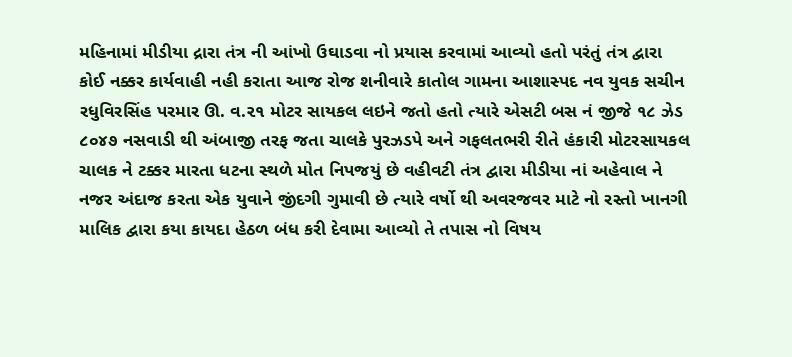મહિનામાં મીડીયા દ્રારા તંત્ર ની આંખો ઉઘાડવા નો પ્રયાસ કરવામાં આવ્યો હતો પરંતું તંત્ર દ્વારા કોઈ નક્કર કાર્યવાહી નહી કરાતા આજ રોજ શનીવારે કાતોલ ગામના આશાસ્પદ નવ યુવક સચીન રધુવિરસિંહ પરમાર ઊ. વ.૨૧ મોટર સાયકલ લઇને જતો હતો ત્યારે એસટી બસ નં જીજે ૧૮ ઝેડ ૮૦૪૭ નસવાડી થી અંબાજી તરફ જતા ચાલકે પુરઝડપે અને ગફલતભરી રીતે હંકારી મોટરસાયકલ ચાલક ને ટક્કર મારતા ધટના સ્થળે મોત નિપજયું છે વહીવટી તંત્ર દ્વારા મીડીયા નાં અહેવાલ ને નજર અંદાજ કરતા એક યુવાને જીંદગી ગુમાવી છે ત્યારે વર્ષો થી અવરજવર માટે નો રસ્તો ખાનગી માલિક દ્વારા કયા કાયદા હેઠળ બંધ કરી દેવામા આવ્યો તે તપાસ નો વિષય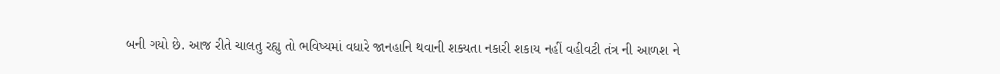બની ગયો છે. આજ રીતે ચાલતુ રહ્યુ તો ભવિષ્યમાં વધારે જાનહાનિ થવાની શક્યતા નકારી શકાય નહીં વહીવટી તંત્ર ની આળશ ને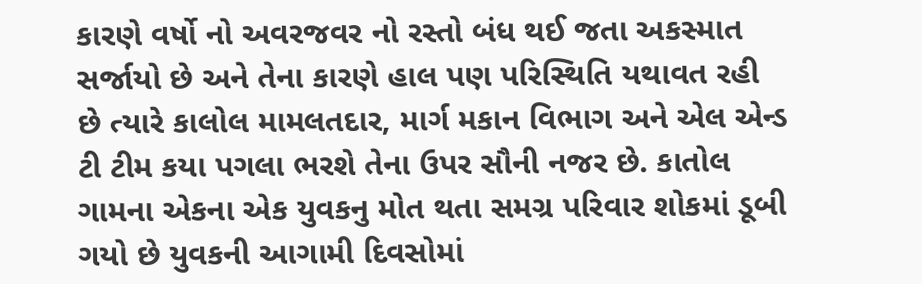કારણે વર્ષો નો અવરજવર નો રસ્તો બંધ થઈ જતા અકસ્માત સર્જાયો છે અને તેના કારણે હાલ પણ પરિસ્થિતિ યથાવત રહી છે ત્યારે કાલોલ મામલતદાર, માર્ગ મકાન વિભાગ અને એલ એન્ડ ટી ટીમ કયા પગલા ભરશે તેના ઉપર સૌની નજર છે. કાતોલ ગામના એકના એક યુવકનુ મોત થતા સમગ્ર પરિવાર શોકમાં ડૂબી ગયો છે યુવકની આગામી દિવસોમાં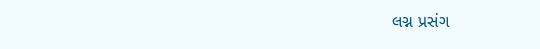લગ્ન પ્રસંગ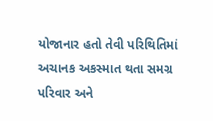યોજાનાર હતો તેવી પરિથિતિમાં અચાનક અકસ્માત થતા સમગ્ર પરિવાર અને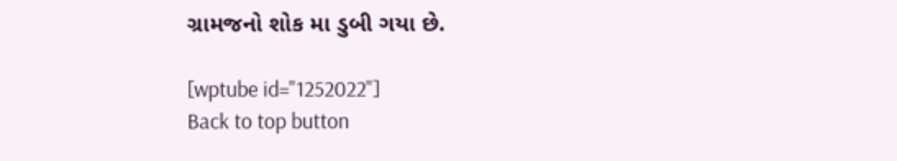ગ્રામજનો શોક મા ડુબી ગયા છે.

[wptube id="1252022"]
Back to top button